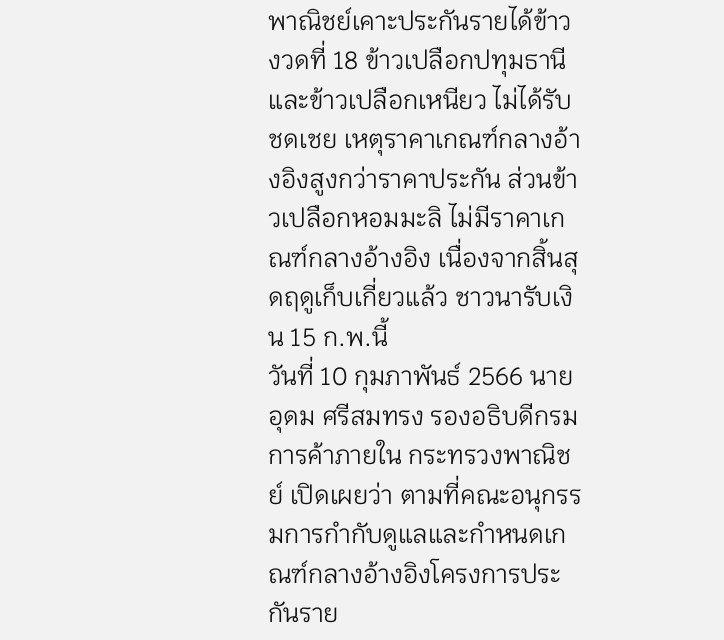พาณิชย์เคาะประกันรายได้ข้าว งวดที่ 18 ข้าวเปลือกปทุมธานีและข้าวเปลือกเหนียว ไม่ได้รับชดเชย เหตุราคาเกณฑ์กลางอ้างอิงสูงกว่าราคาประกัน ส่วนข้าวเปลือกหอมมะลิ ไม่มีราคาเกณฑ์กลางอ้างอิง เนื่องจากสิ้นสุดฤดูเก็บเกี่ยวแล้ว ชาวนารับเงิน 15 ก.พ.นี้
วันที่ 10 กุมภาพันธ์ 2566 นายอุดม ศรีสมทรง รองอธิบดีกรมการค้าภายใน กระทรวงพาณิชย์ เปิดเผยว่า ตามที่คณะอนุกรรมการกำกับดูแลและกำหนดเกณฑ์กลางอ้างอิงโครงการประกันราย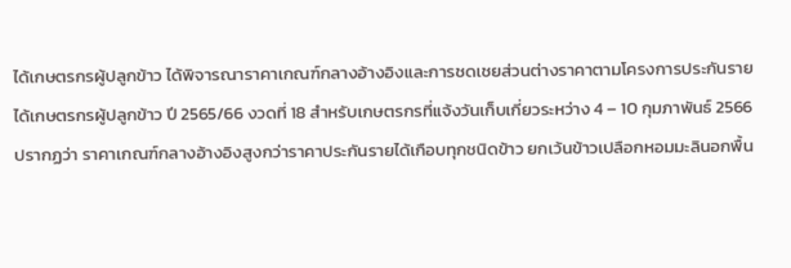ได้เกษตรกรผู้ปลูกข้าว ได้พิจารณาราคาเกณฑ์กลางอ้างอิงและการชดเชยส่วนต่างราคาตามโครงการประกันรายได้เกษตรกรผู้ปลูกข้าว ปี 2565/66 งวดที่ 18 สำหรับเกษตรกรที่แจ้งวันเก็บเกี่ยวระหว่าง 4 – 10 กุมภาพันธ์ 2566 ปรากฏว่า ราคาเกณฑ์กลางอ้างอิงสูงกว่าราคาประกันรายได้เกือบทุกชนิดข้าว ยกเว้นข้าวเปลือกหอมมะลินอกพื้น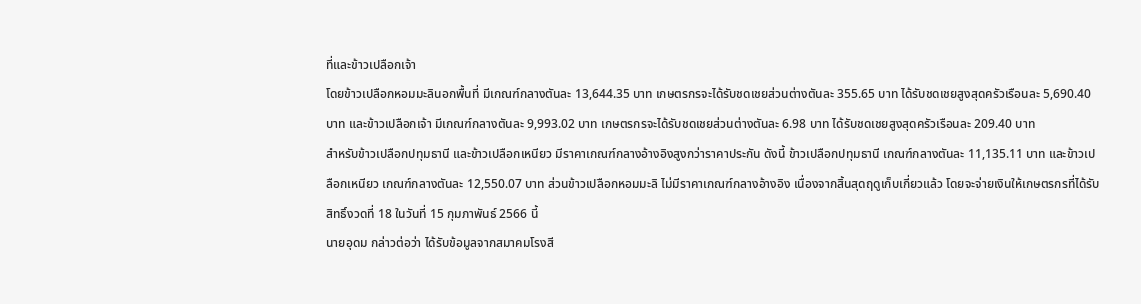ที่และข้าวเปลือกเจ้า
โดยข้าวเปลือกหอมมะลินอกพื้นที่ มีเกณฑ์กลางตันละ 13,644.35 บาท เกษตรกรจะได้รับชดเชยส่วนต่างตันละ 355.65 บาท ได้รับชดเชยสูงสุดครัวเรือนละ 5,690.40 บาท และข้าวเปลือกเจ้า มีเกณฑ์กลางตันละ 9,993.02 บาท เกษตรกรจะได้รับชดเชยส่วนต่างตันละ 6.98 บาท ได้รับชดเชยสูงสุดครัวเรือนละ 209.40 บาท
สำหรับข้าวเปลือกปทุมธานี และข้าวเปลือกเหนียว มีราคาเกณฑ์กลางอ้างอิงสูงกว่าราคาประกัน ดังนี้ ข้าวเปลือกปทุมธานี เกณฑ์กลางตันละ 11,135.11 บาท และข้าวเปลือกเหนียว เกณฑ์กลางตันละ 12,550.07 บาท ส่วนข้าวเปลือกหอมมะลิ ไม่มีราคาเกณฑ์กลางอ้างอิง เนื่องจากสิ้นสุดฤดูเก็บเกี่ยวแล้ว โดยจะจ่ายเงินให้เกษตรกรที่ได้รับสิทธิ์งวดที่ 18 ในวันที่ 15 กุมภาพันธ์ 2566 นี้
นายอุดม กล่าวต่อว่า ได้รับข้อมูลจากสมาคมโรงสี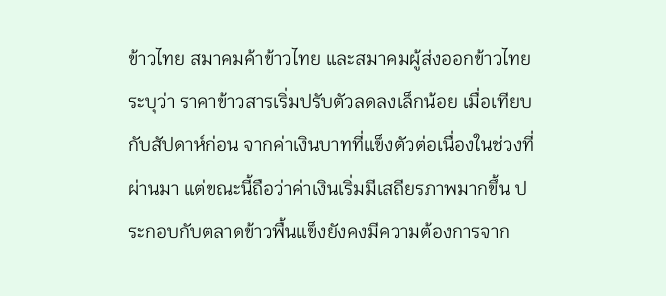ข้าวไทย สมาคมค้าข้าวไทย และสมาคมผู้ส่งออกข้าวไทย ระบุว่า ราคาข้าวสารเริ่มปรับตัวลดลงเล็กน้อย เมื่อเทียบกับสัปดาห์ก่อน จากค่าเงินบาทที่แข็งตัวต่อเนื่องในช่วงที่ผ่านมา แต่ขณะนี้ถือว่าค่าเงินเริ่มมีเสถียรภาพมากขึ้น ประกอบกับตลาดข้าวพื้นแข็งยังคงมีความต้องการจาก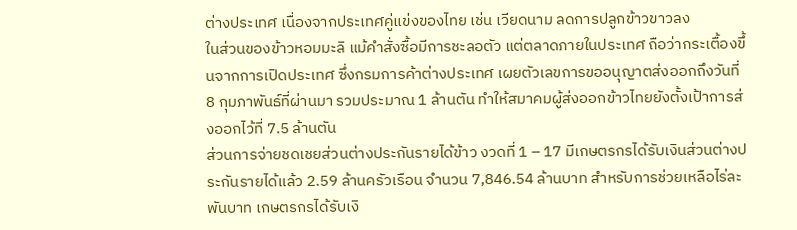ต่างประเทศ เนื่องจากประเทศคู่แข่งของไทย เช่น เวียดนาม ลดการปลูกข้าวขาวลง
ในส่วนของข้าวหอมมะลิ แม้คำสั่งซื้อมีการชะลอตัว แต่ตลาดภายในประเทศ ถือว่ากระเตื้องขึ้นจากการเปิดประเทศ ซึ่งกรมการค้าต่างประเทศ เผยตัวเลขการขออนุญาตส่งออกถึงวันที่ 8 กุมภาพันธ์ที่ผ่านมา รวมประมาณ 1 ล้านตัน ทำให้สมาคมผู้ส่งออกข้าวไทยยังตั้งเป้าการส่งออกไว้ที่ 7.5 ล้านตัน
ส่วนการจ่ายชดเชยส่วนต่างประกันรายได้ข้าว งวดที่ 1 – 17 มีเกษตรกรได้รับเงินส่วนต่างประกันรายได้แล้ว 2.59 ล้านครัวเรือน จำนวน 7,846.54 ล้านบาท สำหรับการช่วยเหลือไร่ละพันบาท เกษตรกรได้รับเงิ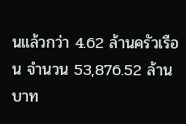นแล้วกว่า 4.62 ล้านครัวเรือน จำนวน 53,876.52 ล้านบาท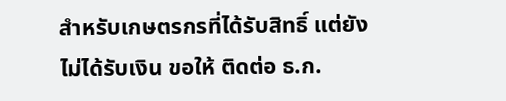สำหรับเกษตรกรที่ได้รับสิทธิ์ แต่ยังไม่ได้รับเงิน ขอให้ ติดต่อ ธ.ก.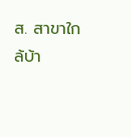ส. สาขาใกล้บ้า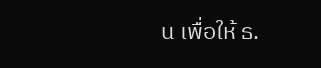น เพื่อให้ ธ.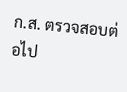ก.ส. ตรวจสอบต่อไป